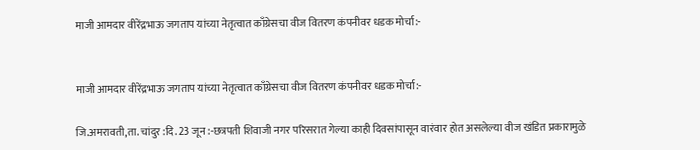माजी आमदार वीरेंद्रभाऊ जगताप यांच्या नेतृत्वात काँग्रेसचा वीज वितरण कंपनीवर धडक मोर्चा:-


माजी आमदार वीरेंद्रभाऊ जगताप यांच्या नेतृत्वात काँग्रेसचा वीज वितरण कंपनीवर धडक मोर्चा:-

जि.अमरावती,ता. चांदुर :दि. 23 जून :-छत्रपती शिवाजी नगर परिसरात गेल्या काही दिवसांपासून वारंवार होत असलेल्या वीज खंडित प्रकारामुळे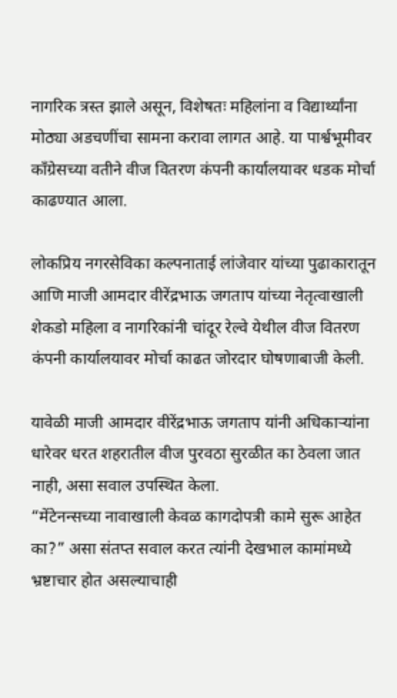नागरिक त्रस्त झाले असून, विशेषतः महिलांना व विद्यार्थ्यांना मोठ्या अडचणींचा सामना करावा लागत आहे. या पार्श्वभूमीवर काँग्रेसच्या वतीने वीज वितरण कंपनी कार्यालयावर धडक मोर्चा काढण्यात आला.

लोकप्रिय नगरसेविका कल्पनाताई लांजेवार यांच्या पुढाकारातून आणि माजी आमदार वीरेंद्रभाऊ जगताप यांच्या नेतृत्वाखाली शेकडो महिला व नागरिकांनी चांदूर रेल्वे येथील वीज वितरण कंपनी कार्यालयावर मोर्चा काढत जोरदार घोषणाबाजी केली.

यावेळी माजी आमदार वीरेंद्रभाऊ जगताप यांनी अधिकाऱ्यांना धारेवर धरत शहरातील वीज पुरवठा सुरळीत का ठेवला जात नाही, असा सवाल उपस्थित केला.
“मेंटेनन्सच्या नावाखाली केवळ कागदोपत्री कामे सुरू आहेत का?” असा संतप्त सवाल करत त्यांनी देखभाल कामांमध्ये भ्रष्टाचार होत असल्याचाही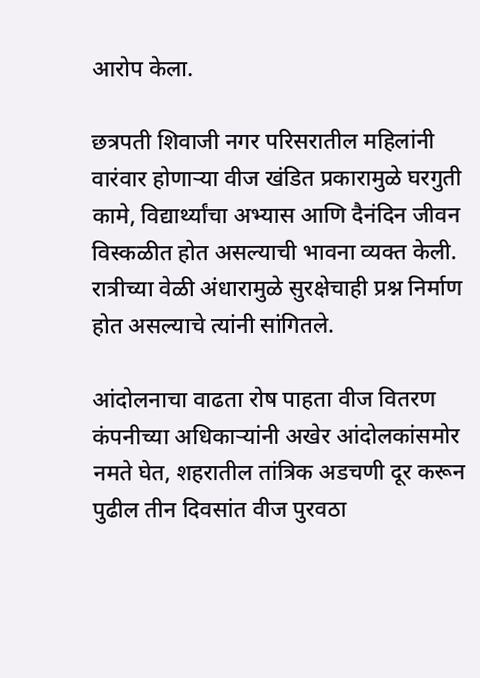आरोप केला.

छत्रपती शिवाजी नगर परिसरातील महिलांनी वारंवार होणाऱ्या वीज खंडित प्रकारामुळे घरगुती कामे, विद्यार्थ्यांचा अभ्यास आणि दैनंदिन जीवन विस्कळीत होत असल्याची भावना व्यक्त केली. रात्रीच्या वेळी अंधारामुळे सुरक्षेचाही प्रश्न निर्माण होत असल्याचे त्यांनी सांगितले.

आंदोलनाचा वाढता रोष पाहता वीज वितरण कंपनीच्या अधिकाऱ्यांनी अखेर आंदोलकांसमोर नमते घेत, शहरातील तांत्रिक अडचणी दूर करून पुढील तीन दिवसांत वीज पुरवठा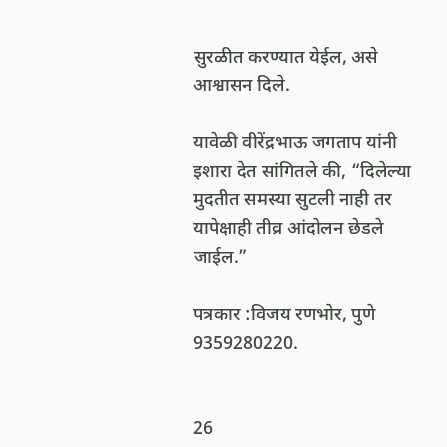सुरळीत करण्यात येईल, असे आश्वासन दिले.

यावेळी वीरेंद्रभाऊ जगताप यांनी इशारा देत सांगितले की, “दिलेल्या मुदतीत समस्या सुटली नाही तर यापेक्षाही तीव्र आंदोलन छेडले जाईल.”

पत्रकार :विजय रणभोर, पुणे
9359280220.


26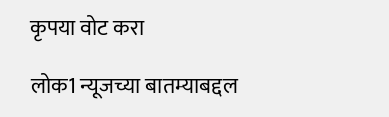कृपया वोट करा

लोक1 न्यूजच्या बातम्याबद्दल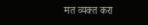मत व्यक्त करा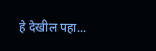हे देखील पहा...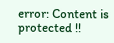error: Content is protected !!